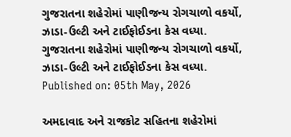ગુજરાતના શહેરોમાં પાણીજન્ય રોગચાળો વકર્યો, ઝાડા-ઉલ્ટી અને ટાઈફોઈડના કેસ વધ્યા.
ગુજરાતના શહેરોમાં પાણીજન્ય રોગચાળો વકર્યો, ઝાડા-ઉલ્ટી અને ટાઈફોઈડના કેસ વધ્યા.
Published on: 05th May, 2026

અમદાવાદ અને રાજકોટ સહિતના શહેરોમાં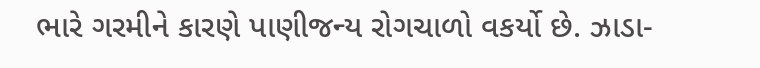ભારે ગરમીને કારણે પાણીજન્ય રોગચાળો વકર્યો છે. ઝાડા-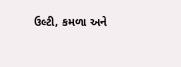ઉલ્ટી, કમળા અને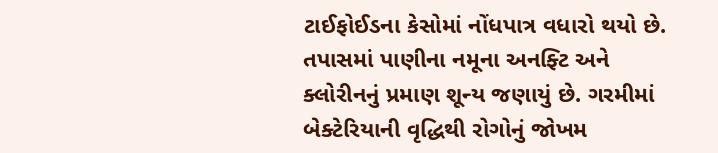ટાઈફોઈડના કેસોમાં નોંધપાત્ર વધારો થયો છે. તપાસમાં પાણીના નમૂના અનફ્ટિ અને ક્લોરીનનું પ્રમાણ શૂન્ય જણાયું છે. ગરમીમાં બેક્ટેરિયાની વૃદ્ધિથી રોગોનું જોખમ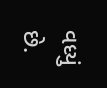વધ્યું છે.